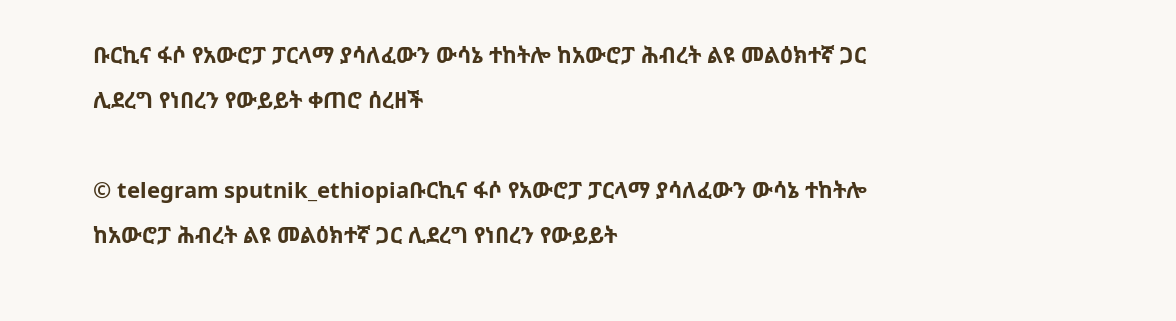ቡርኪና ፋሶ የአውሮፓ ፓርላማ ያሳለፈውን ውሳኔ ተከትሎ ከአውሮፓ ሕብረት ልዩ መልዕክተኛ ጋር ሊደረግ የነበረን የውይይት ቀጠሮ ሰረዘች

© telegram sputnik_ethiopiaቡርኪና ፋሶ የአውሮፓ ፓርላማ ያሳለፈውን ውሳኔ ተከትሎ ከአውሮፓ ሕብረት ልዩ መልዕክተኛ ጋር ሊደረግ የነበረን የውይይት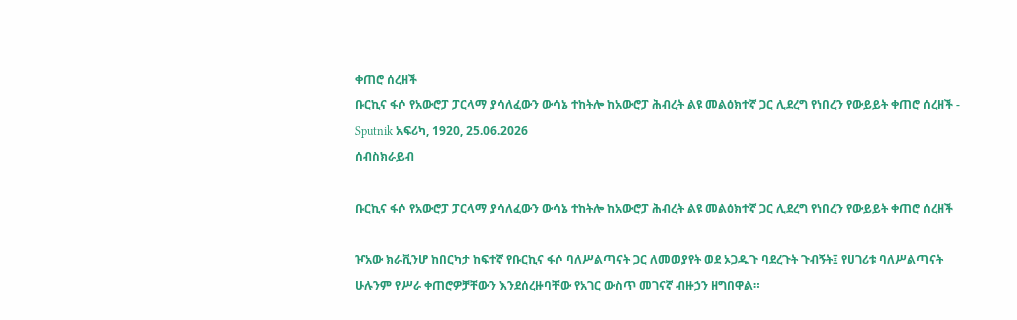ቀጠሮ ሰረዘች
ቡርኪና ፋሶ የአውሮፓ ፓርላማ ያሳለፈውን ውሳኔ ተከትሎ ከአውሮፓ ሕብረት ልዩ መልዕክተኛ ጋር ሊደረግ የነበረን የውይይት ቀጠሮ ሰረዘች - Sputnik አፍሪካ, 1920, 25.06.2026
ሰብስክራይብ

ቡርኪና ፋሶ የአውሮፓ ፓርላማ ያሳለፈውን ውሳኔ ተከትሎ ከአውሮፓ ሕብረት ልዩ መልዕክተኛ ጋር ሊደረግ የነበረን የውይይት ቀጠሮ ሰረዘች

ዦአው ክራቪንሆ ከበርካታ ከፍተኛ የቡርኪና ፋሶ ባለሥልጣናት ጋር ለመወያየት ወደ ኦጋዱጉ ባደረጉት ጉብኝት፤ የሀገሪቱ ባለሥልጣናት ሁሉንም የሥራ ቀጠሮዎቻቸውን እንደሰረዙባቸው የአገር ውስጥ መገናኛ ብዙኃን ዘግበዋል።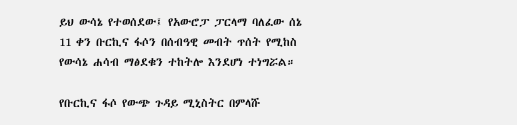ይህ ውሳኔ የተወሰደው፤ የአውሮፓ ፓርላማ ባለፈው ሰኔ 11 ቀን ቡርኪና ፋሶን በሰብዓዊ መብት ጥሰት የሚከስ የውሳኔ ሐሳብ ማፅደቁን ተከትሎ እንደሆነ ተነግሯል።

የቡርኪና ፋሶ የውጭ ጉዳይ ሚኒስትር በምላሹ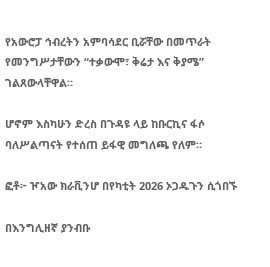የአውሮፓ ኅብረትን አምባሳደር ቢሯቸው በመጥራት የመንግሥታቸውን “ተቃውሞ፣ ቅሬታ እና ቅያሜ” ገልጸውላቸዋል።

ሆኖም እስካሁን ድረስ በጉዳዩ ላይ ከቡርኪና ፋሶ ባለሥልጣናት የተሰጠ ይፋዊ መግለጫ የለም።

ፎቶ፦ ዦአው ክራቪንሆ በየካቲት 2026 ኦጋዱጉን ሲጎበኙ

በእንግሊዘኛ ያንብቡ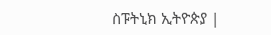ስፑትኒክ ኢትዮጵያ |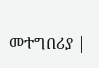መተግበሪያ |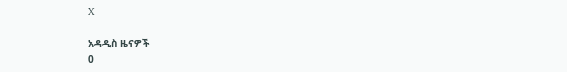X

አዳዲስ ዜናዎች
0